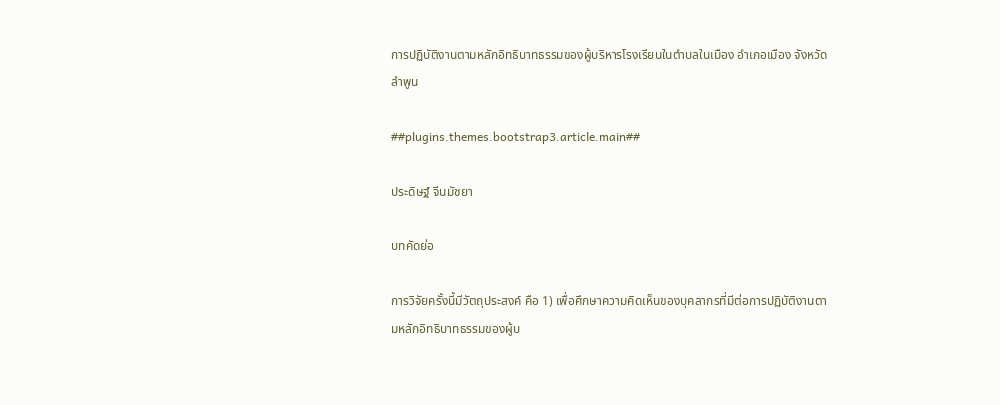การปฏิบัติงานตามหลักอิทธิบาทธรรมของผู้บริหารโรงเรียนในตำบลในเมือง อำเภอเมือง จังหวัดลำพูน

##plugins.themes.bootstrap3.article.main##

ประดิษฐ์ จีนมัชยา

บทคัดย่อ

การวิจัยครั้งนี้มีวัตถุประสงค์ คือ 1) เพื่อศึกษาความคิดเห็นของบุคลากรที่มีต่อการปฏิบัติงานตามหลักอิทธิบาทธรรมของผู้บ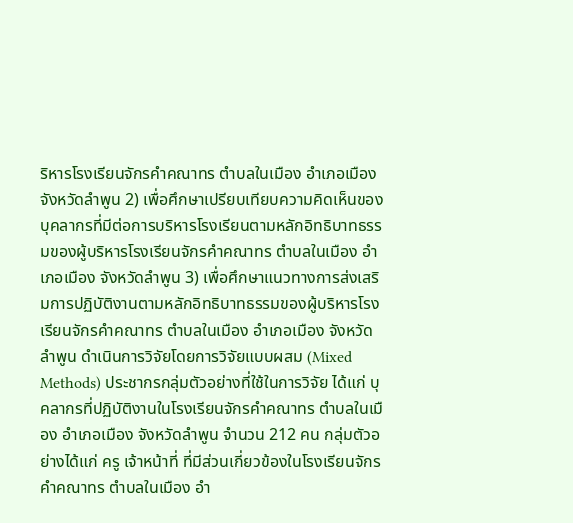ริหารโรงเรียนจักรคำคณาทร ตำบลในเมือง อำเภอเมือง จังหวัดลำพูน 2) เพื่อศึกษาเปรียบเทียบความคิดเห็นของบุคลากรที่มีต่อการบริหารโรงเรียนตามหลักอิทธิบาทธรรมของผู้บริหารโรงเรียนจักรคำคณาทร ตำบลในเมือง อำเภอเมือง จังหวัดลำพูน 3) เพื่อศึกษาแนวทางการส่งเสริมการปฏิบัติงานตามหลักอิทธิบาทธรรมของผู้บริหารโรงเรียนจักรคำคณาทร ตำบลในเมือง อำเภอเมือง จังหวัดลำพูน ดำเนินการวิจัยโดยการวิจัยแบบผสม (Mixed Methods) ประชากรกลุ่มตัวอย่างที่ใช้ในการวิจัย ได้แก่ บุคลากรที่ปฏิบัติงานในโรงเรียนจักรคำคณาทร ตำบลในเมือง อำเภอเมือง จังหวัดลำพูน จำนวน 212 คน กลุ่มตัวอย่างได้แก่ ครู เจ้าหน้าที่ ที่มีส่วนเกี่ยวข้องในโรงเรียนจักรคำคณาทร ตำบลในเมือง อำ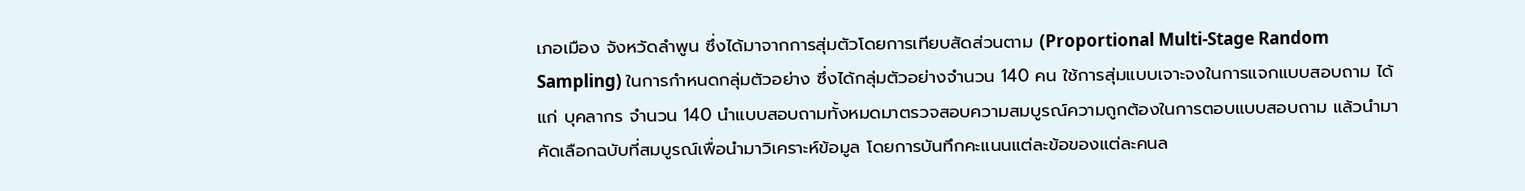เภอเมือง จังหวัดลำพูน ซึ่งได้มาจากการสุ่มตัวโดยการเทียบสัดส่วนตาม (Proportional Multi-Stage Random Sampling) ในการกำหนดกลุ่มตัวอย่าง ซึ่งได้กลุ่มตัวอย่างจำนวน 140 คน ใช้การสุ่มแบบเจาะจงในการแจกแบบสอบถาม ได้แก่ บุคลากร จำนวน 140 นำแบบสอบถามทั้งหมดมาตรวจสอบความสมบูรณ์ความถูกต้องในการตอบแบบสอบถาม แล้วนำมาคัดเลือกฉบับที่สมบูรณ์เพื่อนำมาวิเคราะห์ข้อมูล โดยการบันทึกคะแนนแต่ละข้อของแต่ละคนล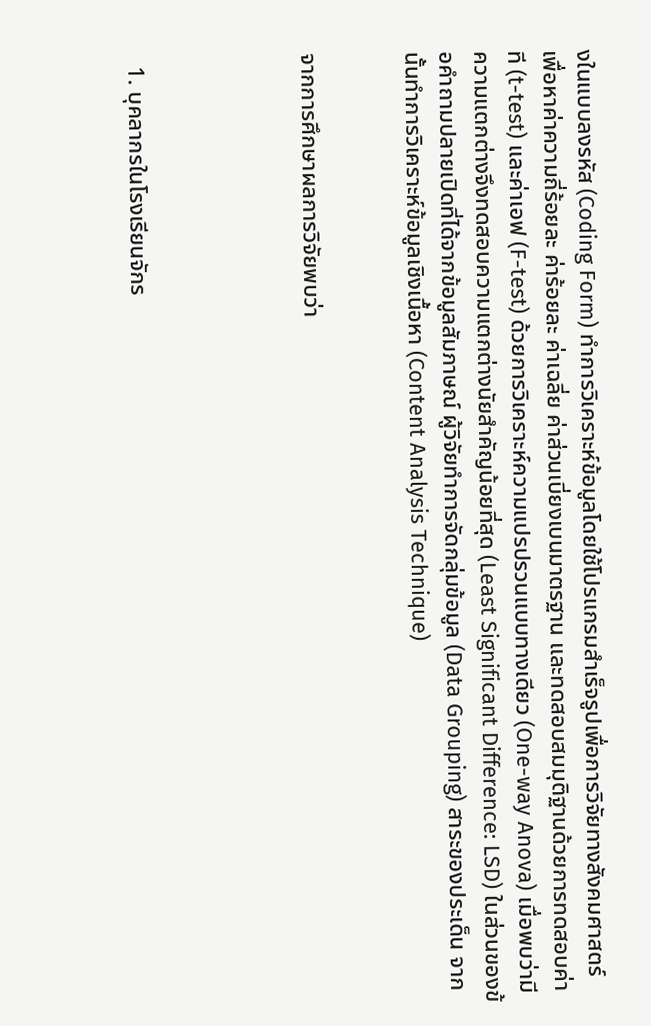งในแบบลงรหัส (Coding Form) ทำการวิเคราะห์ข้อมูลโดยใช้โปรแกรมสำเร็จรูปเพื่อการวิจัยทางสังคมศาสตร์ เพื่อหาค่าความถี่ร้อยละ ค่าร้อยละ ค่าเฉลี่ย ค่าส่วนเบี่ยงเบนมาตรฐาน และทดสอบสมมุติฐานด้วยการทดสอบค่าที (t-test) และค่าเอฟ (F-test) ด้วยการวิเคราะห์ความแปรปรวนแบบทางเดียว (One-way Anova) เมื่อพบว่ามีความแตกต่างจึงทดสอบความแตกต่างนัยสำคัญน้อยที่สุด (Least Significant Difference: LSD) ในส่วนของข้อคำถามปลายเปิดที่ได้จากข้อมูลสัมภาษณ์ ผู้วิจัยทำการจัดกลุ่มข้อมูล (Data Grouping) สาระของประเด็น จากนั้นทำการวิเคราะห์ข้อมูลเชิงเนื้อหา (Content Analysis Technique)


จากการศึกษาผลการวิจัยพบว่า




  1. บุคลากรในโรงเรียนจักร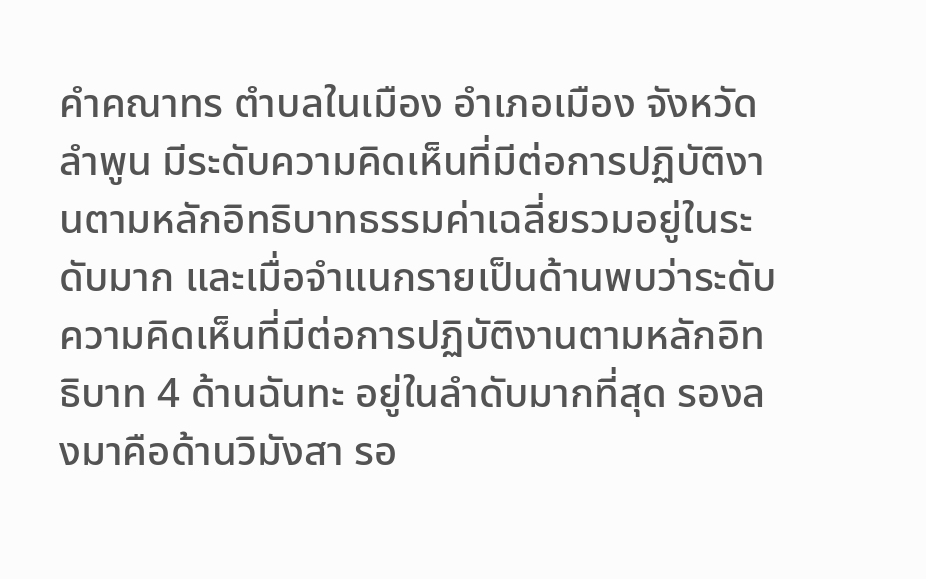คำคณาทร ตำบลในเมือง อำเภอเมือง จังหวัดลำพูน มีระดับความคิดเห็นที่มีต่อการปฏิบัติงานตามหลักอิทธิบาทธรรมค่าเฉลี่ยรวมอยู่ในระดับมาก และเมื่อจำแนกรายเป็นด้านพบว่าระดับความคิดเห็นที่มีต่อการปฏิบัติงานตามหลักอิทธิบาท 4 ด้านฉันทะ อยู่ในลำดับมากที่สุด รองลงมาคือด้านวิมังสา รอ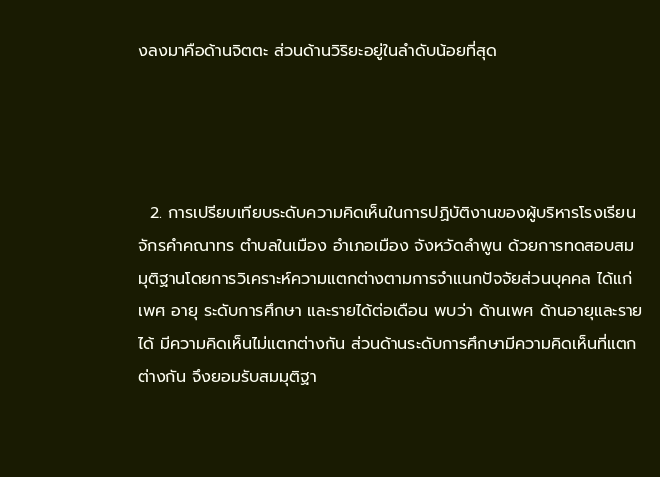งลงมาคือด้านจิตตะ ส่วนด้านวิริยะอยู่ในลำดับน้อยที่สุด




  2. การเปรียบเทียบระดับความคิดเห็นในการปฏิบัติงานของผู้บริหารโรงเรียนจักรคำคณาทร ตำบลในเมือง อำเภอเมือง จังหวัดลำพูน ด้วยการทดสอบสมมุติฐานโดยการวิเคราะห์ความแตกต่างตามการจำแนกปัจจัยส่วนบุคคล ได้แก่ เพศ อายุ ระดับการศึกษา และรายได้ต่อเดือน พบว่า ด้านเพศ ด้านอายุและรายได้ มีความคิดเห็นไม่แตกต่างกัน ส่วนด้านระดับการศึกษามีความคิดเห็นที่แตกต่างกัน จึงยอมรับสมมุติฐา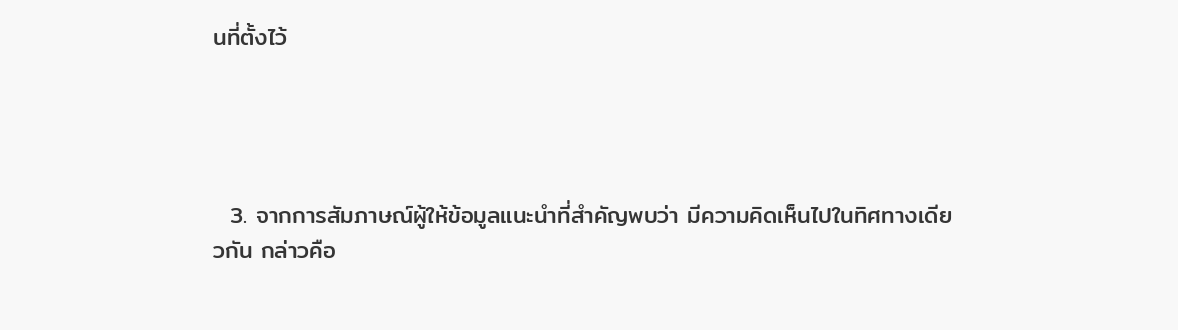นที่ตั้งไว้




  3. จากการสัมภาษณ์ผู้ให้ข้อมูลแนะนำที่สำคัญพบว่า มีความคิดเห็นไปในทิศทางเดียวกัน กล่าวคือ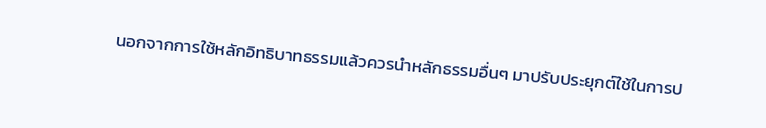นอกจากการใช้หลักอิทธิบาทธรรมแล้วควรนำหลักธรรมอื่นๆ มาปรับประยุกต์ใช้ในการป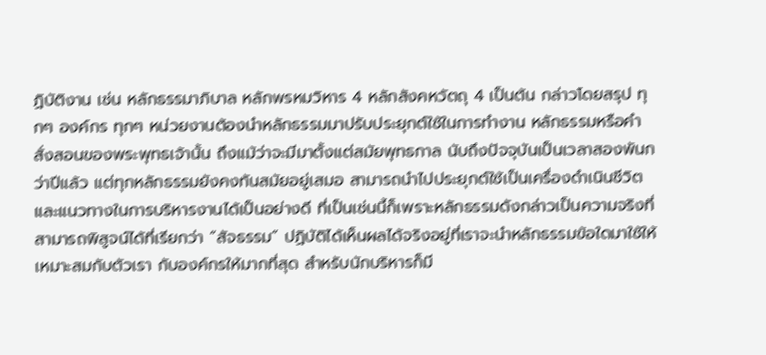ฏิบัติงาน เช่น หลักธรรมาภิบาล หลักพรหมวิหาร 4 หลักสังคหวัตถุ 4 เป็นต้น กล่าวโดยสรุป ทุกๆ องค์กร ทุกๆ หน่วยงานต้องนำหลักธรรมมาปรับประยุกต์ใช้ในการทำงาน หลักธรรมหรือคำสั่งสอนของพระพุทธเจ้านั้น ถึงแม้ว่าจะมีมาตั้งแต่สมัยพุทธกาล นับถึงปัจจุบันเป็นเวลาสองพันกว่าปีแล้ว แต่ทุกหลักธรรมยังคงทันสมัยอยู่เสมอ สามารถนำไปประยุกต์ใช้เป็นเครื่องดำเนินชีวิตและแนวทางในการบริหารงานได้เป็นอย่างดี ที่เป็นเช่นนี้ก็เพราะหลักธรรมดังกล่าวเป็นความจริงที่สามารถพิสูจน์ได้ที่เรียกว่า “สัจธรรม” ปฏิบัติได้เห็นผลได้จริงอยู่ที่เราจะนำหลักธรรมข้อใดมาใช้ให้เหมาะสมกับตัวเรา กับองค์กรให้มากที่สุด สำหรับนักบริหารก็มี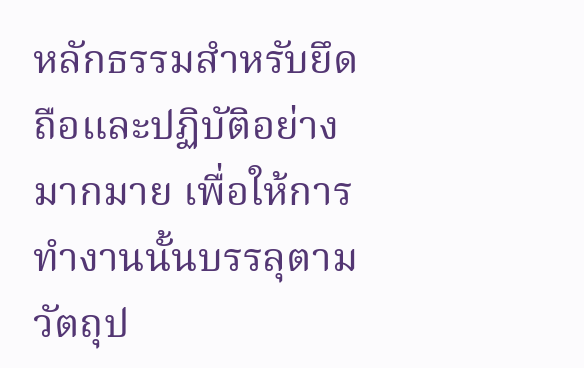หลักธรรมสำหรับยึดถือและปฏิบัติอย่างมากมาย เพื่อให้การทำงานนั้นบรรลุตามวัตถุป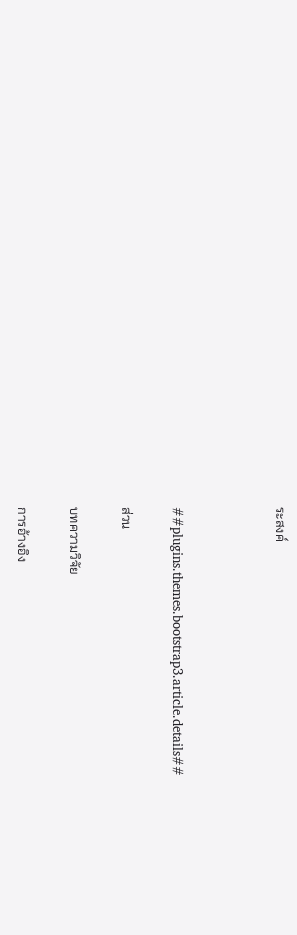ระสงค์



##plugins.themes.bootstrap3.article.details##

ส่วน

บทความวิจัย

การอ้างอิง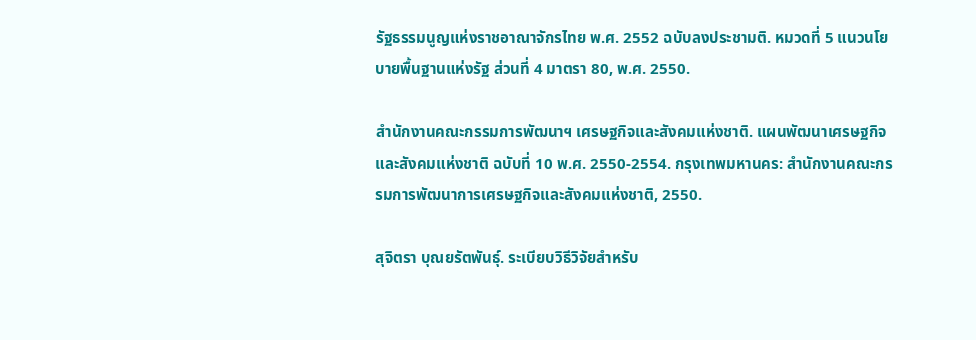รัฐธรรมนูญแห่งราชอาณาจักรไทย พ.ศ. 2552 ฉบับลงประชามติ. หมวดที่ 5 แนวนโยบายพื้นฐานแห่งรัฐ ส่วนที่ 4 มาตรา 80, พ.ศ. 2550.

สำนักงานคณะกรรมการพัฒนาฯ เศรษฐกิจและสังคมแห่งชาติ. แผนพัฒนาเศรษฐกิจและสังคมแห่งชาติ ฉบับที่ 10 พ.ศ. 2550-2554. กรุงเทพมหานคร: สำนักงานคณะกรรมการพัฒนาการเศรษฐกิจและสังคมแห่งชาติ, 2550.

สุจิตรา บุณยรัตพันธุ์. ระเบียบวิธีวิจัยสำหรับ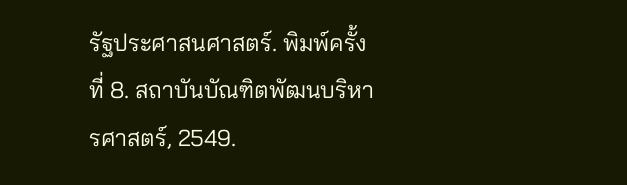รัฐประศาสนศาสตร์. พิมพ์ครั้งที่ 8. สถาบันบัณฑิตพัฒนบริหารศาสตร์, 2549.